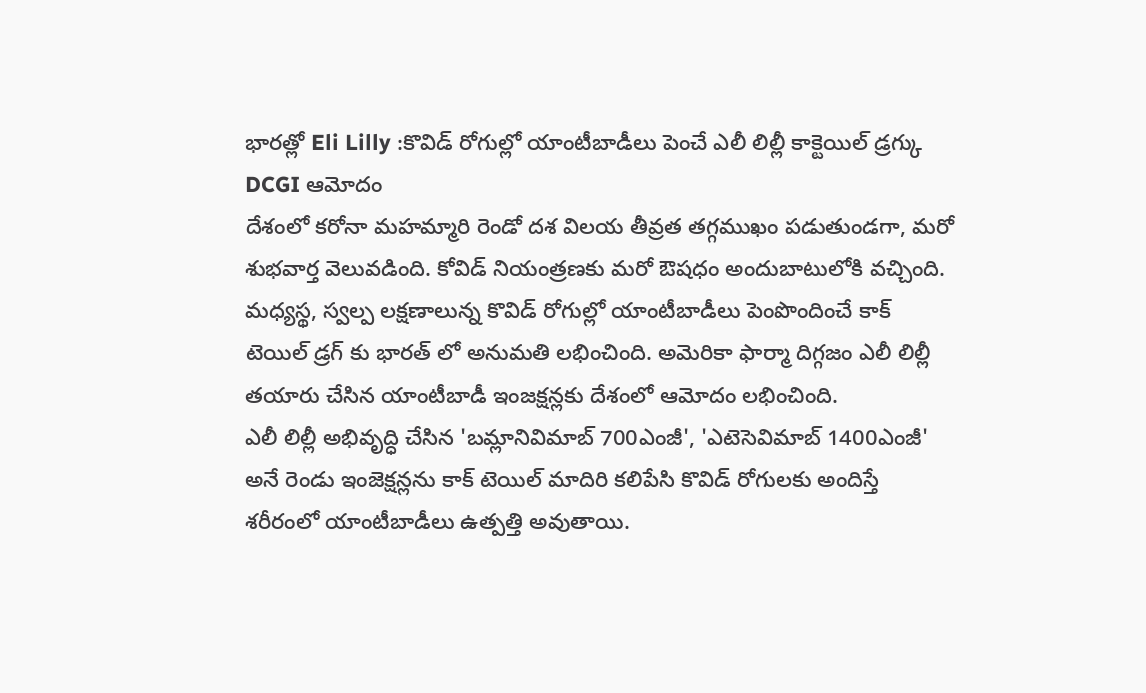భారత్లో Eli Lilly :కొవిడ్ రోగుల్లో యాంటీబాడీలు పెంచే ఎలీ లిల్లీ కాక్టెయిల్ డ్రగ్కు DCGI ఆమోదం
దేశంలో కరోనా మహమ్మారి రెండో దశ విలయ తీవ్రత తగ్గముఖం పడుతుండగా, మరో శుభవార్త వెలువడింది. కోవిడ్ నియంత్రణకు మరో ఔషధం అందుబాటులోకి వచ్చింది. మధ్యస్థ, స్వల్ప లక్షణాలున్న కొవిడ్ రోగుల్లో యాంటీబాడీలు పెంపొందించే కాక్ టెయిల్ డ్రగ్ కు భారత్ లో అనుమతి లభించింది. అమెరికా ఫార్మా దిగ్గజం ఎలీ లిల్లీ తయారు చేసిన యాంటీబాడీ ఇంజక్షన్లకు దేశంలో ఆమోదం లభించింది.
ఎలీ లిల్లీ అభివృద్ధి చేసిన 'బమ్లానివిమాబ్ 700ఎంజీ', 'ఎటెసెవిమాబ్ 1400ఎంజీ' అనే రెండు ఇంజెక్షన్లను కాక్ టెయిల్ మాదిరి కలిపేసి కొవిడ్ రోగులకు అందిస్తే శరీరంలో యాంటీబాడీలు ఉత్పత్తి అవుతాయి.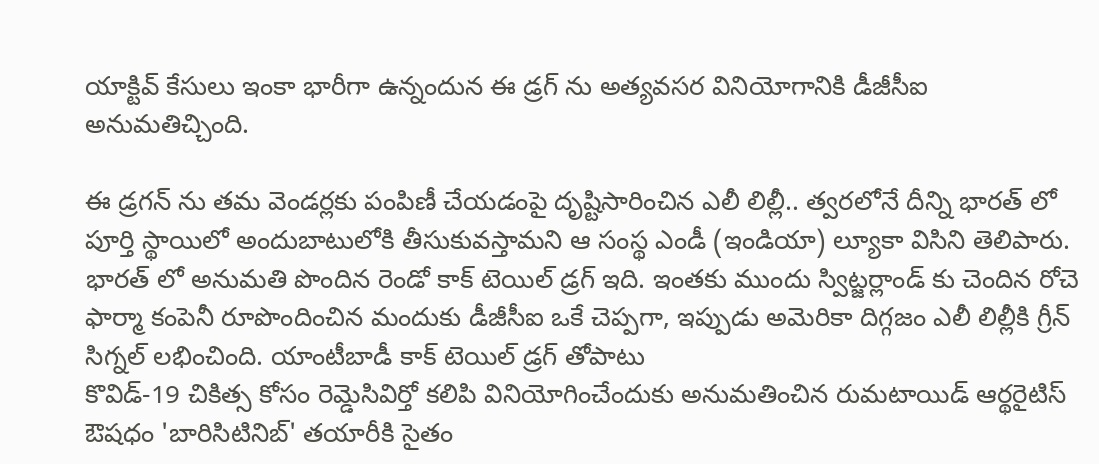యాక్టివ్ కేసులు ఇంకా భారీగా ఉన్నందున ఈ డ్రగ్ ను అత్యవసర వినియోగానికి డీజీసీఐ అనుమతిచ్చింది.

ఈ డ్రగన్ ను తమ వెండర్లకు పంపిణీ చేయడంపై దృష్టిసారించిన ఎలీ లిల్లీ.. త్వరలోనే దీన్ని భారత్ లో పూర్తి స్థాయిలో అందుబాటులోకి తీసుకువస్తామని ఆ సంస్థ ఎండీ (ఇండియా) ల్యూకా విసిని తెలిపారు. భారత్ లో అనుమతి పొందిన రెండో కాక్ టెయిల్ డ్రగ్ ఇది. ఇంతకు ముందు స్విట్జర్లాండ్ కు చెందిన రోచె ఫార్మా కంపెనీ రూపొందించిన మందుకు డీజీసీఐ ఒకే చెప్పగా, ఇప్పుడు అమెరికా దిగ్గజం ఎలీ లిల్లీకి గ్రీన్ సిగ్నల్ లభించింది. యాంటీబాడీ కాక్ టెయిల్ డ్రగ్ తోపాటు
కొవిడ్-19 చికిత్స కోసం రెమ్డెసివిర్తో కలిపి వినియోగించేందుకు అనుమతించిన రుమటాయిడ్ ఆర్థరైటిస్ ఔషధం 'బారిసిటినిబ్' తయారీకి సైతం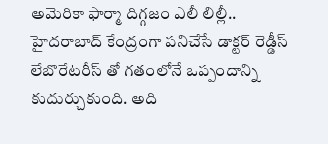అమెరికా ఫార్మా దిగ్గజం ఎలీ లిల్లీ.. హైదరాబాద్ కేంద్రంగా పనిచేసే డాక్టర్ రెడ్డీస్ లేబొరేటరీస్ తో గతంలోనే ఒప్పందాన్ని కుదుర్చుకుంది. అది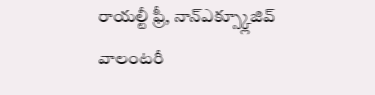రాయల్టీ ఫ్రీ, నాన్ఎక్స్క్లూజివ్ వాలంటరీ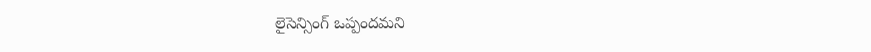లైసెన్సింగ్ ఒప్పందమని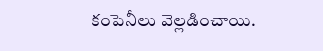కంపెనీలు వెల్లడించాయి.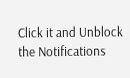Click it and Unblock the Notifications